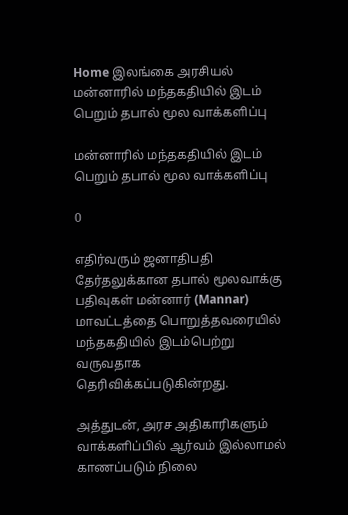Home இலங்கை அரசியல் மன்னாரில் மந்தகதியில் இடம் பெறும் தபால் மூல வாக்களிப்பு

மன்னாரில் மந்தகதியில் இடம் பெறும் தபால் மூல வாக்களிப்பு

0

எதிர்வரும் ஜனாதிபதி தேர்தலுக்கான தபால் மூலவாக்கு பதிவுகள் மன்னார் (Mannar) மாவட்டத்தை பொறுத்தவரையில் மந்தகதியில் இடம்பெற்று வருவதாக தெரிவிக்கப்படுகின்றது.

அத்துடன், அரச அதிகாரிகளும் வாக்களிப்பில் ஆர்வம் இல்லாமல் காணப்படும் நிலை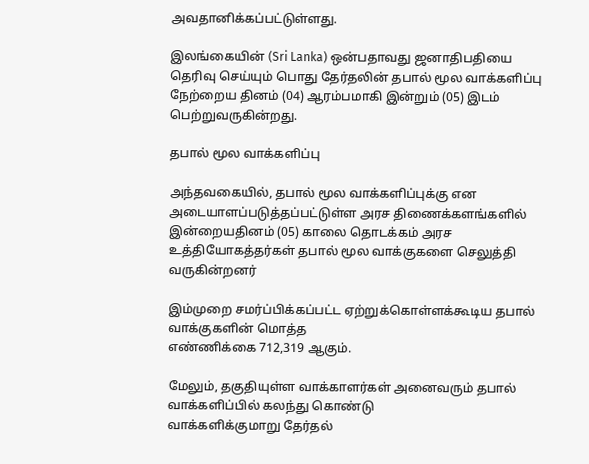அவதானிக்கப்பட்டுள்ளது.

இலங்கையின் (Sri Lanka) ஒன்பதாவது ஜனாதிபதியை தெரிவு செய்யும் பொது தேர்தலின் தபால் மூல வாக்களிப்பு நேற்றைய தினம் (04) ஆரம்பமாகி இன்றும் (05) இடம் பெற்றுவருகின்றது.

தபால் மூல வாக்களிப்பு

அந்தவகையில், தபால் மூல வாக்களிப்புக்கு என அடையாளப்படுத்தப்பட்டுள்ள அரச திணைக்களங்களில்
இன்றையதினம் (05) காலை தொடக்கம் அரச உத்தியோகத்தர்கள் தபால் மூல வாக்குகளை செலுத்தி
வருகின்றனர்

இம்முறை சமர்ப்பிக்கப்பட்ட ஏற்றுக்கொள்ளக்கூடிய தபால் வாக்குகளின் மொத்த
எண்ணிக்கை 712,319 ஆகும்.

மேலும், தகுதியுள்ள வாக்காளர்கள் அனைவரும் தபால் வாக்களிப்பில் கலந்து கொண்டு
வாக்களிக்குமாறு தேர்தல்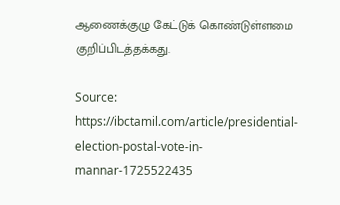ஆணைக்குழு கேட்டுக் கொண்டுள்ளமை குறிப்பிடத்தக்கது.

Source: https://ibctamil.com/article/presidential-election-postal-vote-in-mannar-1725522435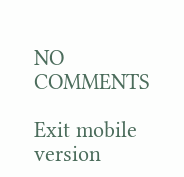NO COMMENTS

Exit mobile version